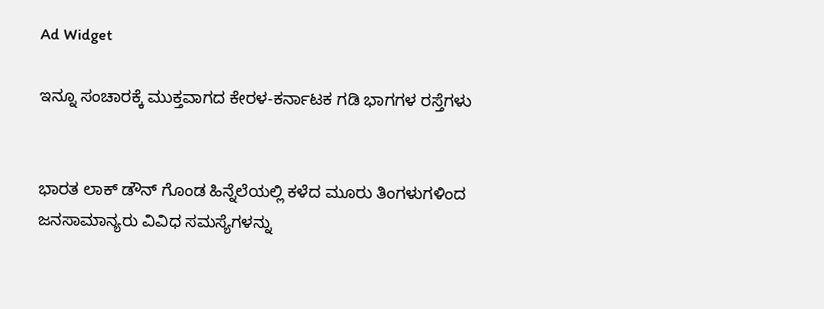Ad Widget

ಇನ್ನೂ ಸಂಚಾರಕ್ಕೆ ಮುಕ್ತವಾಗದ ಕೇರಳ-ಕರ್ನಾಟಕ ಗಡಿ ಭಾಗಗಳ ರಸ್ತೆಗಳು


ಭಾರತ ಲಾಕ್ ಡೌನ್ ಗೊಂಡ ಹಿನ್ನೆಲೆಯಲ್ಲಿ ಕಳೆದ ಮೂರು ತಿಂಗಳುಗಳಿಂದ ಜನಸಾಮಾನ್ಯರು ವಿವಿಧ ಸಮಸ್ಯೆಗಳನ್ನು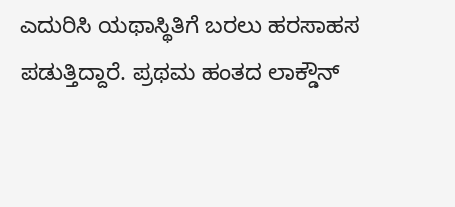ಎದುರಿಸಿ ಯಥಾಸ್ಥಿತಿಗೆ ಬರಲು ಹರಸಾಹಸ ಪಡುತ್ತಿದ್ದಾರೆ. ಪ್ರಥಮ ಹಂತದ ಲಾಕ್ಡೌನ್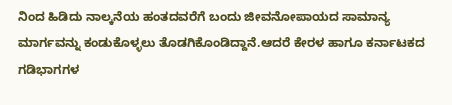ನಿಂದ ಹಿಡಿದು ನಾಲ್ಕನೆಯ ಹಂತದವರೆಗೆ ಬಂದು ಜೀವನೋಪಾಯದ ಸಾಮಾನ್ಯ ಮಾರ್ಗವನ್ನು ಕಂಡುಕೊಳ್ಳಲು ತೊಡಗಿಕೊಂಡಿದ್ದಾನೆ.ಆದರೆ ಕೇರಳ ಹಾಗೂ ಕರ್ನಾಟಕದ ಗಡಿಭಾಗಗಳ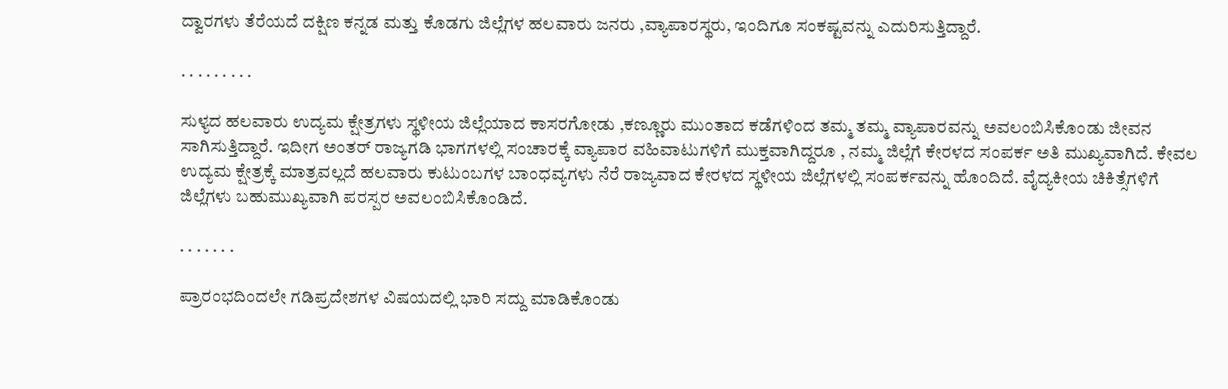ದ್ವಾರಗಳು ತೆರೆಯದೆ ದಕ್ಷಿಣ ಕನ್ನಡ ಮತ್ತು ಕೊಡಗು ಜಿಲ್ಲೆಗಳ ಹಲವಾರು ಜನರು ,ವ್ಯಾಪಾರಸ್ಥರು, ಇಂದಿಗೂ ಸಂಕಷ್ಟವನ್ನು ಎದುರಿಸುತ್ತಿದ್ದಾರೆ.

. . . . . . . . .

ಸುಳ್ಯದ ಹಲವಾರು ಉದ್ಯಮ ಕ್ಷೇತ್ರಗಳು ಸ್ಥಳೀಯ ಜಿಲ್ಲೆಯಾದ ಕಾಸರಗೋಡು ,ಕಣ್ಣೂರು ಮುಂತಾದ ಕಡೆಗಳಿಂದ ತಮ್ಮ ತಮ್ಮ ವ್ಯಾಪಾರವನ್ನು ಅವಲಂಬಿಸಿಕೊಂಡು ಜೀವನ ಸಾಗಿಸುತ್ತಿದ್ದಾರೆ. ಇದೀಗ ಅಂತರ್ ರಾಜ್ಯಗಡಿ ಭಾಗಗಳಲ್ಲಿ ಸಂಚಾರಕ್ಕೆ ವ್ಯಾಪಾರ ವಹಿವಾಟುಗಳಿಗೆ ಮುಕ್ತವಾಗಿದ್ದರೂ , ನಮ್ಮ ಜಿಲ್ಲೆಗೆ ಕೇರಳದ ಸಂಪರ್ಕ ಅತಿ ಮುಖ್ಯವಾಗಿದೆ. ಕೇವಲ ಉದ್ಯಮ ಕ್ಷೇತ್ರಕ್ಕೆ ಮಾತ್ರವಲ್ಲದೆ ಹಲವಾರು ಕುಟುಂಬಗಳ ಬಾಂಧವ್ಯಗಳು ನೆರೆ ರಾಜ್ಯವಾದ ಕೇರಳದ ಸ್ಥಳೀಯ ಜಿಲ್ಲೆಗಳಲ್ಲಿ ಸಂಪರ್ಕವನ್ನು ಹೊಂದಿದೆ. ವೈದ್ಯಕೀಯ ಚಿಕಿತ್ಸೆಗಳಿಗೆ ಜಿಲ್ಲೆಗಳು ಬಹುಮುಖ್ಯವಾಗಿ ಪರಸ್ಪರ ಅವಲಂಬಿಸಿಕೊಂಡಿದೆ.

. . . . . . .

ಪ್ರಾರಂಭದಿಂದಲೇ ಗಡಿಪ್ರದೇಶಗಳ ವಿಷಯದಲ್ಲಿ ಭಾರಿ ಸದ್ದು ಮಾಡಿಕೊಂಡು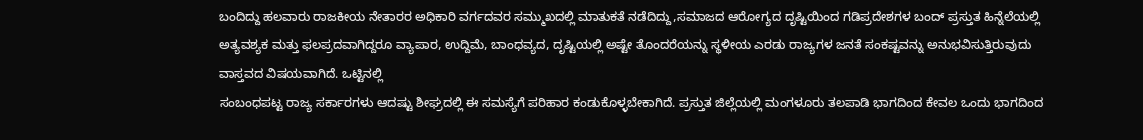ಬಂದಿದ್ದು ಹಲವಾರು ರಾಜಕೀಯ ನೇತಾರರ ಅಧಿಕಾರಿ ವರ್ಗದವರ ಸಮ್ಮುಖದಲ್ಲಿ ಮಾತುಕತೆ ನಡೆದಿದ್ದು,ಸಮಾಜದ ಆರೋಗ್ಯದ ದೃಷ್ಟಿಯಿಂದ ಗಡಿಪ್ರದೇಶಗಳ ಬಂದ್ ಪ್ರಸ್ತುತ ಹಿನ್ನೆಲೆಯಲ್ಲಿ ಅತ್ಯವಶ್ಯಕ ಮತ್ತು ಫಲಪ್ರದವಾಗಿದ್ದರೂ ವ್ಯಾಪಾರ, ಉದ್ದಿಮೆ, ಬಾಂಧವ್ಯದ, ದೃಷ್ಟಿಯಲ್ಲಿ ಅಷ್ಟೇ ತೊಂದರೆಯನ್ನು ಸ್ಥಳೀಯ ಎರಡು ರಾಜ್ಯಗಳ ಜನತೆ ಸಂಕಷ್ಟವನ್ನು ಅನುಭವಿಸುತ್ತಿರುವುದು ವಾಸ್ತವದ ವಿಷಯವಾಗಿದೆ. ಒಟ್ಟಿನಲ್ಲಿ
ಸಂಬಂಧಪಟ್ಟ ರಾಜ್ಯ ಸರ್ಕಾರಗಳು ಆದಷ್ಟು ಶೀಘ್ರದಲ್ಲಿ ಈ ಸಮಸ್ಯೆಗೆ ಪರಿಹಾರ ಕಂಡುಕೊಳ್ಳಬೇಕಾಗಿದೆ. ಪ್ರಸ್ತುತ ಜಿಲ್ಲೆಯಲ್ಲಿ ಮಂಗಳೂರು ತಲಪಾಡಿ ಭಾಗದಿಂದ ಕೇವಲ ಒಂದು ಭಾಗದಿಂದ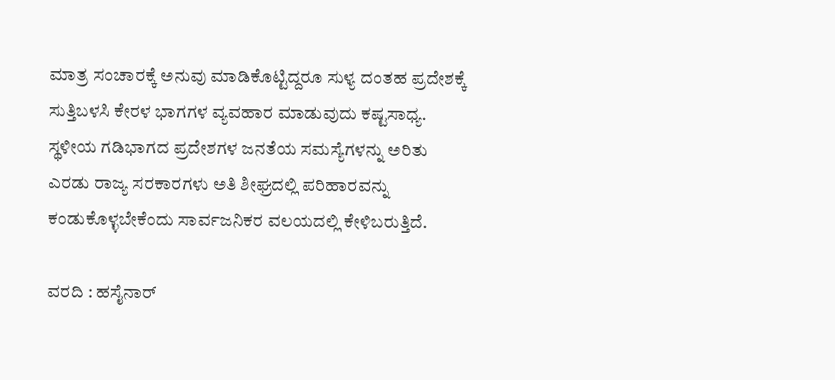ಮಾತ್ರ ಸಂಚಾರಕ್ಕೆ ಅನುವು ಮಾಡಿಕೊಟ್ಟಿದ್ದರೂ ಸುಳ್ಯ ದಂತಹ ಪ್ರದೇಶಕ್ಕೆ ಸುತ್ತಿಬಳಸಿ ಕೇರಳ ಭಾಗಗಳ ವ್ಯವಹಾರ ಮಾಡುವುದು ಕಷ್ಟಸಾಧ್ಯ. ಸ್ಥಳೀಯ ಗಡಿಭಾಗದ ಪ್ರದೇಶಗಳ ಜನತೆಯ ಸಮಸ್ಯೆಗಳನ್ನು ಅರಿತು ಎರಡು ರಾಜ್ಯ ಸರಕಾರಗಳು ಅತಿ ಶೀಘ್ರದಲ್ಲಿ ಪರಿಹಾರವನ್ನು ಕಂಡುಕೊಳ್ಳಬೇಕೆಂದು ಸಾರ್ವಜನಿಕರ ವಲಯದಲ್ಲಿ ಕೇಳಿಬರುತ್ತಿದೆ.

ವರದಿ : ಹಸೈನಾರ್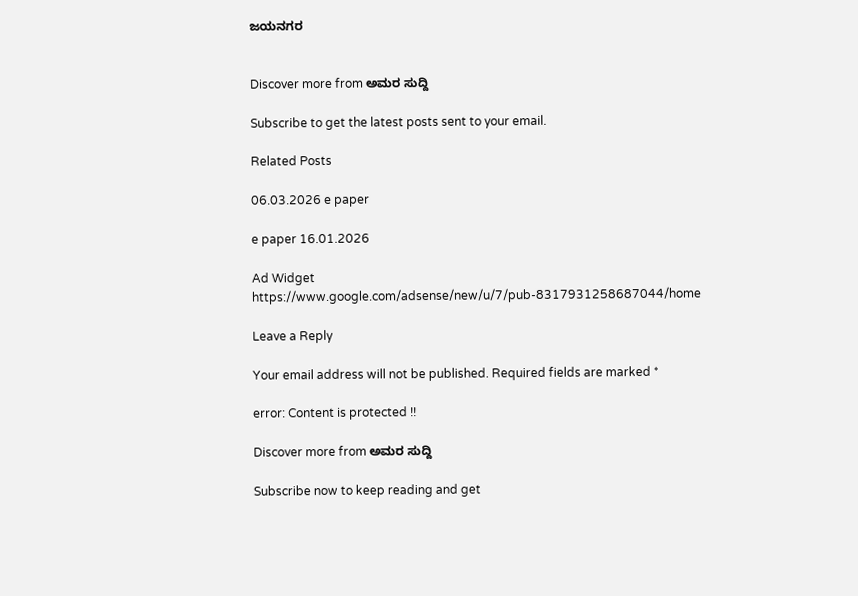ಜಯನಗರ


Discover more from ಅಮರ ಸುದ್ದಿ

Subscribe to get the latest posts sent to your email.

Related Posts

06.03.2026 e paper

e paper 16.01.2026

Ad Widget
https://www.google.com/adsense/new/u/7/pub-8317931258687044/home

Leave a Reply

Your email address will not be published. Required fields are marked *

error: Content is protected !!

Discover more from ಅಮರ ಸುದ್ದಿ

Subscribe now to keep reading and get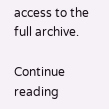access to the full archive.

Continue reading